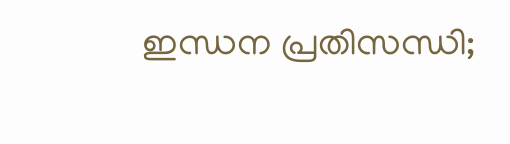ഇന്ധന പ്രതിസന്ധി;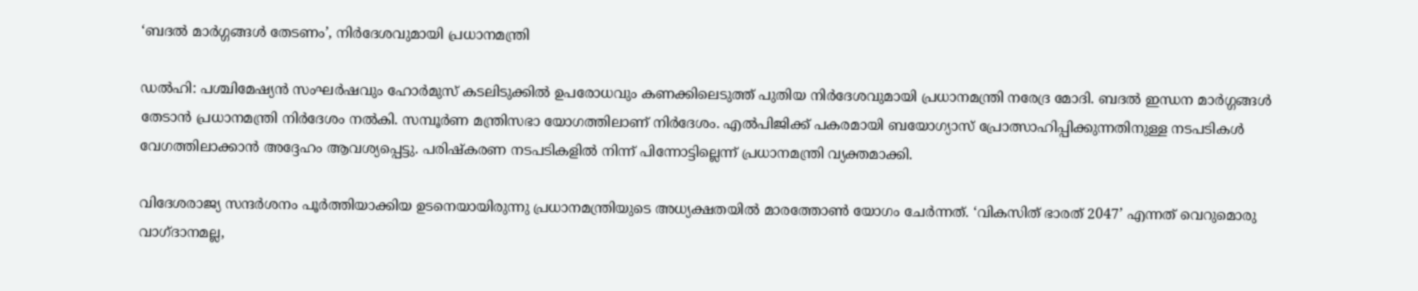‘ബദൽ മാർഗ്ഗങ്ങൾ തേടണം’, നിർദേശവുമായി പ്രധാനമന്ത്രി

ഡൽഹി: പശ്ചിമേഷ്യൻ സംഘർഷവും ഹോർമുസ് കടലിടുക്കിൽ ഉപരോധവും കണക്കിലെടുത്ത് പുതിയ നിർദേശവുമായി പ്രധാനമന്ത്രി നരേദ്ര മോദി. ബദൽ ഇന്ധന മാർഗ്ഗങ്ങൾ തേടാൻ പ്രധാനമന്ത്രി നിർദേശം നൽകി. സമ്പൂർണ മന്ത്രിസഭാ യോഗത്തിലാണ് നിർദേശം. എൽപിജിക്ക് പകരമായി ബയോഗ്യാസ് പ്രോത്സാഹിപ്പിക്കുന്നതിനുള്ള നടപടികൾ വേഗത്തിലാക്കാൻ അദ്ദേഹം ആവശ്യപ്പെട്ടു. പരിഷ്കരണ നടപടികളിൽ നിന്ന് പിന്നോട്ടില്ലെന്ന് പ്രധാനമന്ത്രി വ്യക്തമാക്കി.

വിദേശരാജ്യ സന്ദർശനം പൂർത്തിയാക്കിയ ഉടനെയായിരുന്നു പ്രധാനമന്ത്രിയുടെ അധ്യക്ഷതയിൽ മാരത്തോണ്‍ യോഗം ചേർന്നത്. ‘വികസിത് ഭാരത് 2047’ എന്നത് വെറുമൊരു വാഗ്ദാനമല്ല,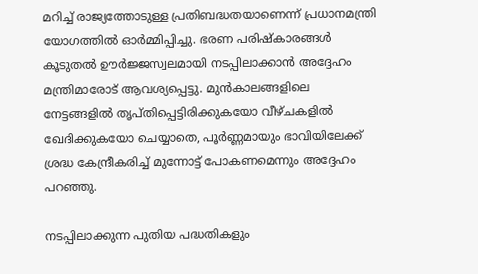മറിച്ച് രാജ്യത്തോടുള്ള പ്രതിബദ്ധതയാണെന്ന് പ്രധാനമന്ത്രി യോഗത്തിൽ ഓർമ്മിപ്പിച്ചു. ഭരണ പരിഷ്കാരങ്ങൾ കൂടുതൽ ഊർജ്ജസ്വലമായി നടപ്പിലാക്കാൻ അദ്ദേഹം മന്ത്രിമാരോട് ആവശ്യപ്പെട്ടു. മുൻകാലങ്ങളിലെ നേട്ടങ്ങളിൽ തൃപ്തിപ്പെട്ടിരിക്കുകയോ വീഴ്ചകളിൽ ഖേദിക്കുകയോ ചെയ്യാതെ, പൂർണ്ണമായും ഭാവിയിലേക്ക് ശ്രദ്ധ കേന്ദ്രീകരിച്ച് മുന്നോട്ട് പോകണമെന്നും അദ്ദേഹം പറഞ്ഞു.

നടപ്പിലാക്കുന്ന പുതിയ പദ്ധതികളും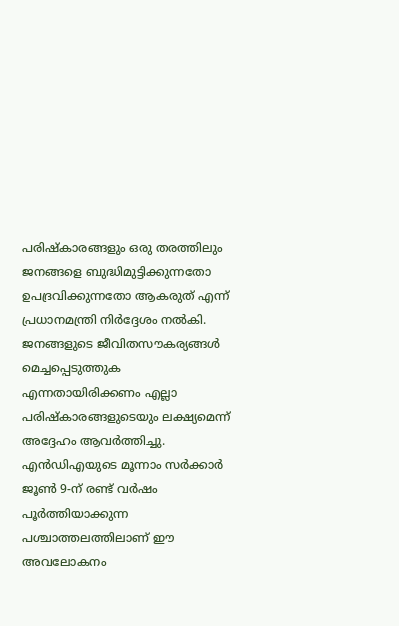പരിഷ്കാരങ്ങളും ഒരു തരത്തിലും ജനങ്ങളെ ബുദ്ധിമുട്ടിക്കുന്നതോ ഉപദ്രവിക്കുന്നതോ ആകരുത് എന്ന് പ്രധാനമന്ത്രി നിർദ്ദേശം നൽകി. ജനങ്ങളുടെ ജീവിതസൗകര്യങ്ങൾ മെച്ചപ്പെടുത്തുക എന്നതായിരിക്കണം എല്ലാ പരിഷ്കാരങ്ങളുടെയും ലക്ഷ്യമെന്ന് അദ്ദേഹം ആവർത്തിച്ചു. എൻഡിഎയുടെ മൂന്നാം സർക്കാർ ജൂൺ 9-ന് രണ്ട് വർഷം പൂർത്തിയാക്കുന്ന പശ്ചാത്തലത്തിലാണ് ഈ അവലോകനം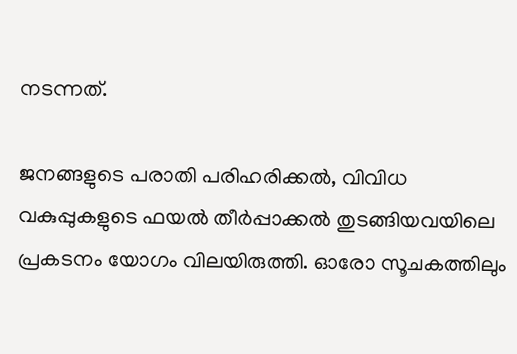നടന്നത്.

ജനങ്ങളുടെ പരാതി പരിഹരിക്കൽ, വിവിധ വകുപ്പുകളുടെ ഫയൽ തീർപ്പാക്കൽ തുടങ്ങിയവയിലെ പ്രകടനം യോഗം വിലയിരുത്തി. ഓരോ സൂചകത്തിലും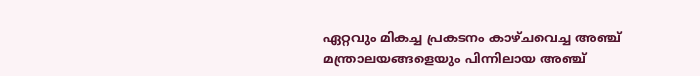ഏറ്റവും മികച്ച പ്രകടനം കാഴ്ചവെച്ച അഞ്ച് മന്ത്രാലയങ്ങളെയും പിന്നിലായ അഞ്ച്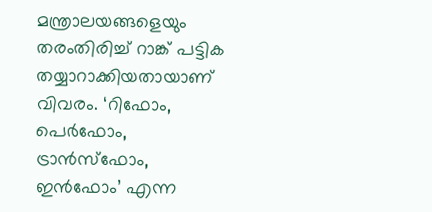മന്ത്രാലയങ്ങളെയും തരംതിരിച്ച് റാങ്ക് പട്ടിക തയ്യാറാക്കിയതായാണ് വിവരം. ‘റിഫോം, പെർഫോം, ട്രാൻസ്ഫോം, ഇൻഫോം’ എന്ന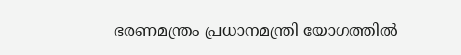ഭരണമന്ത്രം പ്രധാനമന്ത്രി യോഗത്തിൽ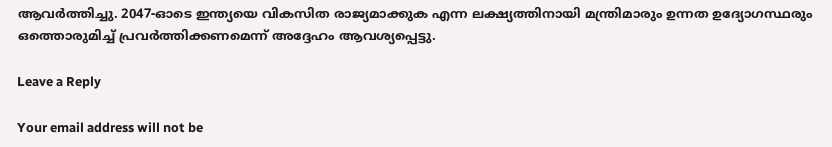ആവർത്തിച്ചു. 2047-ഓടെ ഇന്ത്യയെ വികസിത രാജ്യമാക്കുക എന്ന ലക്ഷ്യത്തിനായി മന്ത്രിമാരും ഉന്നത ഉദ്യോഗസ്ഥരും ഒത്തൊരുമിച്ച് പ്രവർത്തിക്കണമെന്ന് അദ്ദേഹം ആവശ്യപ്പെട്ടു.

Leave a Reply

Your email address will not be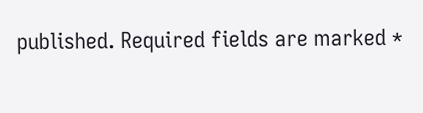published. Required fields are marked *